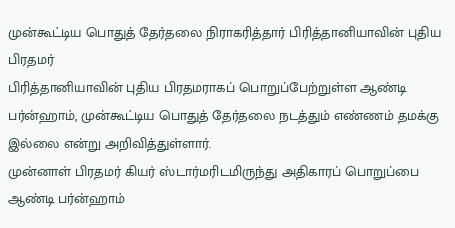முன்கூட்டிய பொதுத் தேர்தலை நிராகரித்தார் பிரித்தானியாவின் புதிய பிரதமர்
பிரித்தானியாவின் புதிய பிரதமராகப் பொறுப்பேற்றுள்ள ஆண்டி பர்ன்ஹாம், முன்கூட்டிய பொதுத் தேர்தலை நடத்தும் எண்ணம் தமக்கு இல்லை என்று அறிவித்துள்ளார்.
முன்னாள் பிரதமர் கியர் ஸ்டார்மரிடமிருந்து அதிகாரப் பொறுப்பை ஆண்டி பர்ன்ஹாம்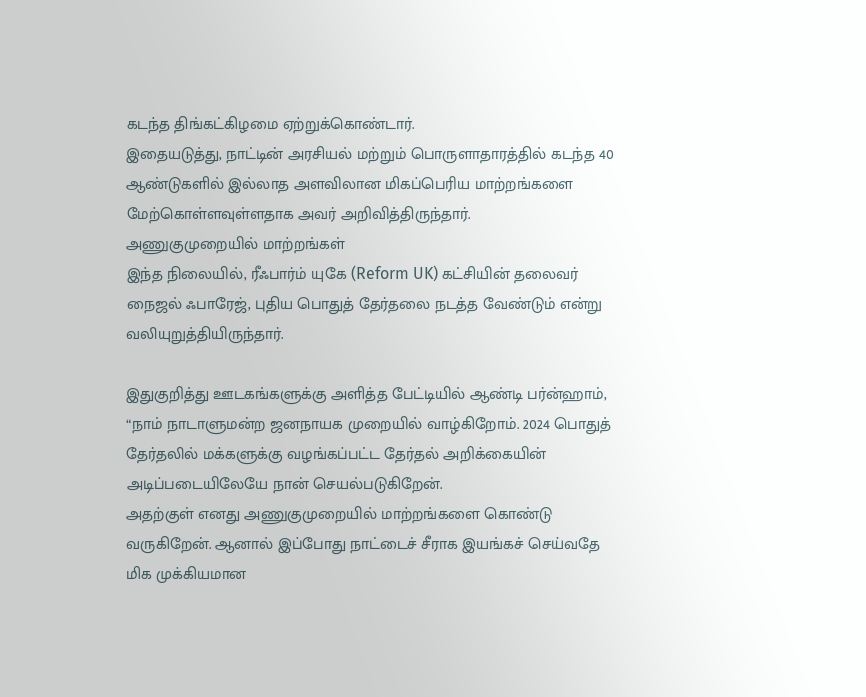கடந்த திங்கட்கிழமை ஏற்றுக்கொண்டார்.
இதையடுத்து, நாட்டின் அரசியல் மற்றும் பொருளாதாரத்தில் கடந்த 40 ஆண்டுகளில் இல்லாத அளவிலான மிகப்பெரிய மாற்றங்களை மேற்கொள்ளவுள்ளதாக அவர் அறிவித்திருந்தார்.
அணுகுமுறையில் மாற்றங்கள்
இந்த நிலையில், ரீஃபார்ம் யுகே (Reform UK) கட்சியின் தலைவர் நைஜல் ஃபாரேஜ், புதிய பொதுத் தேர்தலை நடத்த வேண்டும் என்று வலியுறுத்தியிருந்தார்.

இதுகுறித்து ஊடகங்களுக்கு அளித்த பேட்டியில் ஆண்டி பர்ன்ஹாம், “நாம் நாடாளுமன்ற ஜனநாயக முறையில் வாழ்கிறோம். 2024 பொதுத் தேர்தலில் மக்களுக்கு வழங்கப்பட்ட தேர்தல் அறிக்கையின் அடிப்படையிலேயே நான் செயல்படுகிறேன்.
அதற்குள் எனது அணுகுமுறையில் மாற்றங்களை கொண்டு வருகிறேன். ஆனால் இப்போது நாட்டைச் சீராக இயங்கச் செய்வதே மிக முக்கியமான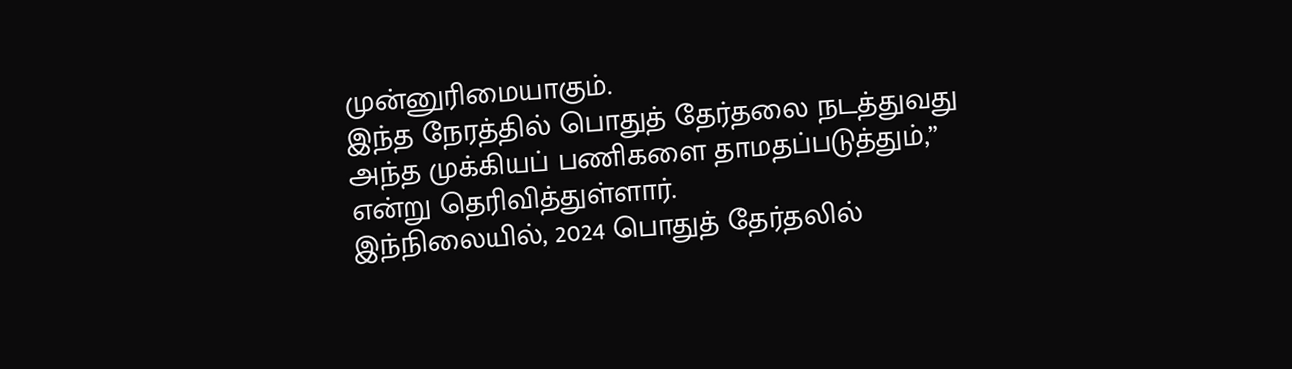முன்னுரிமையாகும்.
இந்த நேரத்தில் பொதுத் தேர்தலை நடத்துவது அந்த முக்கியப் பணிகளை தாமதப்படுத்தும்,” என்று தெரிவித்துள்ளார்.
இந்நிலையில், 2024 பொதுத் தேர்தலில்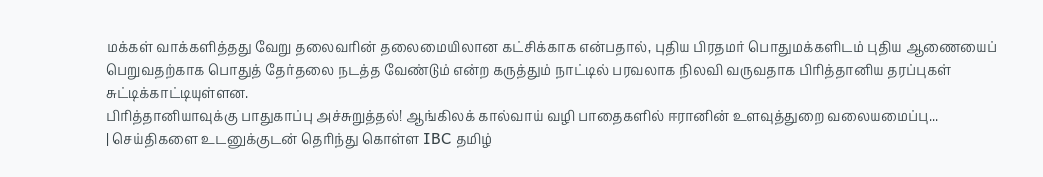மக்கள் வாக்களித்தது வேறு தலைவரின் தலைமையிலான கட்சிக்காக என்பதால், புதிய பிரதமர் பொதுமக்களிடம் புதிய ஆணையைப் பெறுவதற்காக பொதுத் தேர்தலை நடத்த வேண்டும் என்ற கருத்தும் நாட்டில் பரவலாக நிலவி வருவதாக பிரித்தானிய தரப்புகள் சுட்டிக்காட்டியுள்ளன.
பிரித்தானியாவுக்கு பாதுகாப்பு அச்சுறுத்தல்! ஆங்கிலக் கால்வாய் வழி பாதைகளில் ஈரானின் உளவுத்துறை வலையமைப்பு...
| செய்திகளை உடனுக்குடன் தெரிந்து கொள்ள IBC தமிழ்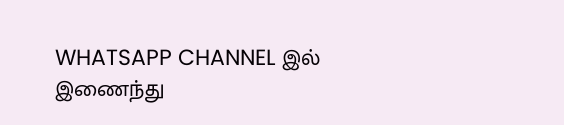WHATSAPP CHANNEL இல் இணைந்து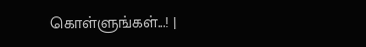கொள்ளுங்கள்...! |